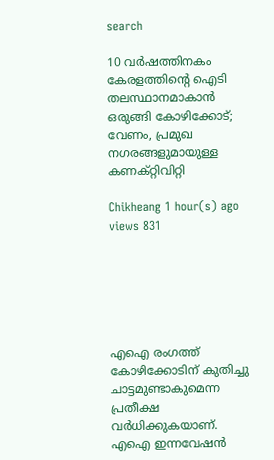search

10 വർഷത്തിനകം കേരളത്തിന്റെ ഐടി തലസ്ഥാനമാകാൻ ഒരുങ്ങി കോഴിക്കോട്; വേണം, പ്രമുഖ നഗരങ്ങളുമായുള്ള കണക്റ്റിവിറ്റി

Chikheang 1 hour(s) ago views 831






എഐ രംഗത്ത് കോഴിക്കോടിന് കുതിച്ചു ചാട്ടമുണ്ടാകുമെന്ന പ്രതീക്ഷ വർധിക്കുകയാണ്. എഐ ഇന്നവേഷൻ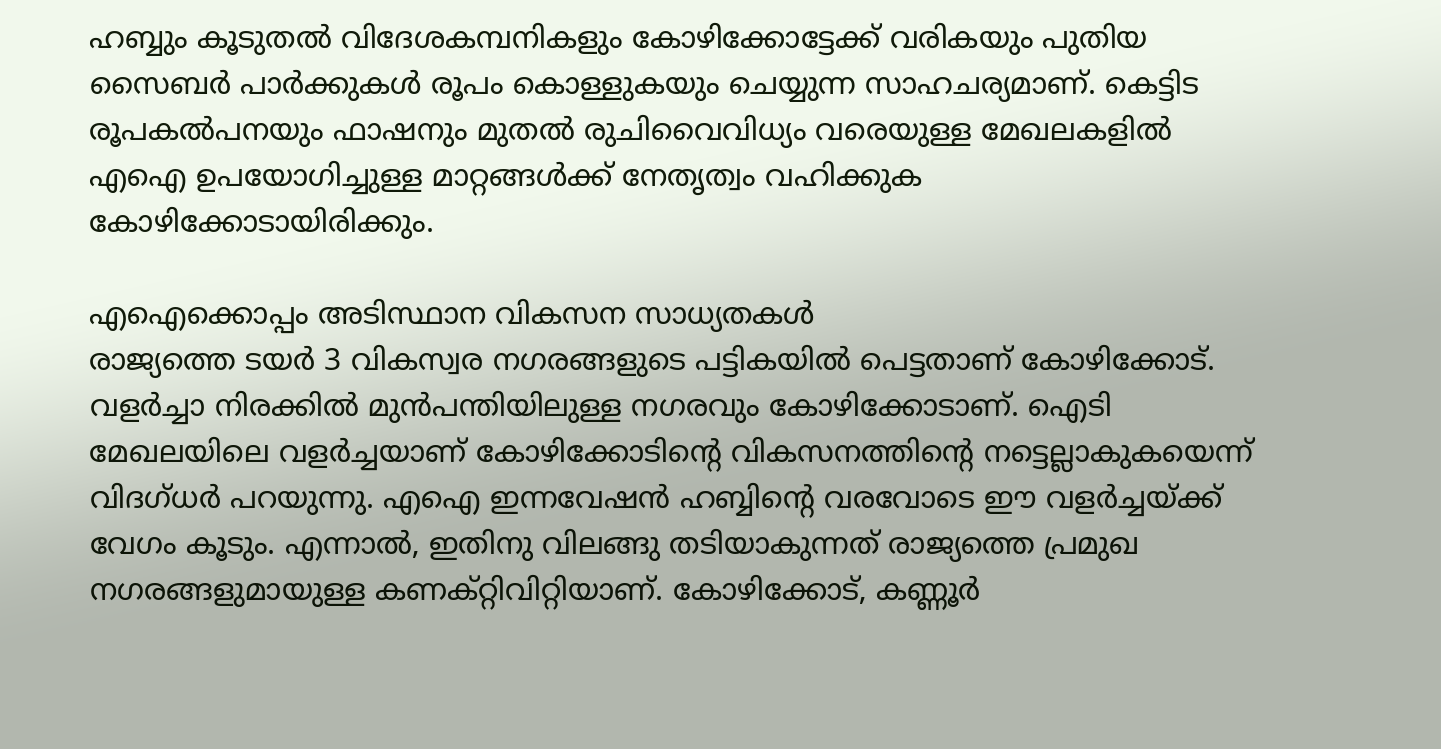ഹബ്ബും കൂടുതൽ വിദേശകമ്പനികളും കോഴിക്കോട്ടേക്ക് വരികയും പുതിയ സൈബർ പാർക്കുകൾ രൂപം കൊള്ളുകയും ചെയ്യുന്ന സാഹചര്യമാണ്. കെട്ടിട രൂപകൽപനയും ഫാഷനും മുതൽ രുചിവൈവിധ്യം വരെയുള്ള മേഖലകളിൽ എഐ ഉപയോഗിച്ചുള്ള മാറ്റങ്ങൾക്ക് നേതൃത്വം വഹിക്കുക കോഴിക്കോടായിരിക്കും.

എഐക്കൊപ്പം അടിസ്ഥാന വികസന സാധ്യതകൾ
രാജ്യത്തെ ടയർ 3 വികസ്വര നഗരങ്ങളുടെ പട്ടികയിൽ പെട്ടതാണ് കോഴിക്കോട്. വളർച്ചാ നിരക്കിൽ മുൻപന്തിയിലുള്ള നഗരവും കോഴിക്കോടാണ്. ഐടി മേഖലയിലെ വളർച്ചയാണ് കോഴിക്കോടിന്റെ വികസനത്തിന്റെ നട്ടെല്ലാകുകയെന്ന് വിദഗ്ധർ പറയുന്നു. എഐ ഇന്നവേഷൻ ഹബ്ബിന്റെ വരവോടെ ഈ വളർ‍ച്ചയ്ക്ക് വേഗം കൂടും. എന്നാൽ, ഇതിനു വിലങ്ങു തടിയാകുന്നത് രാജ്യത്തെ പ്രമുഖ നഗരങ്ങളുമായുള്ള കണക്റ്റിവിറ്റിയാണ്. കോഴിക്കോട്, കണ്ണൂർ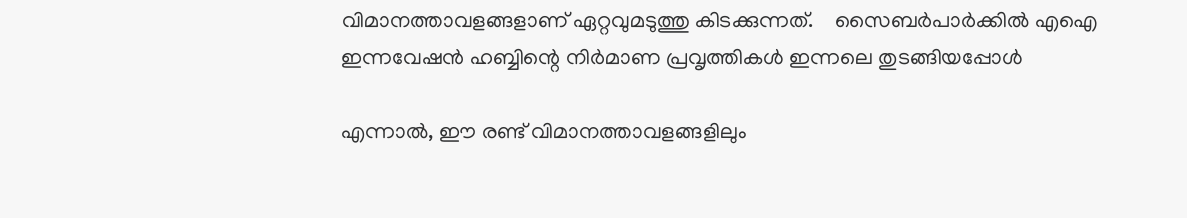വിമാനത്താവളങ്ങളാണ് ഏറ്റവുമടുത്തു കിടക്കുന്നത്.    സൈബർപാർക്കിൽ എഐ ഇന്നവേഷൻ ഹബ്ബിന്റെ നിർമാണ പ്രവൃത്തികൾ ഇന്നലെ തുടങ്ങിയപ്പോൾ

എന്നാൽ, ഈ രണ്ട് വിമാനത്താവളങ്ങളിലും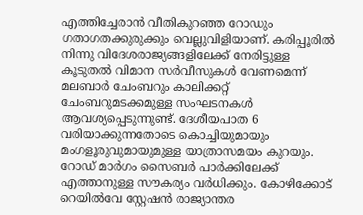എത്തിച്ചേരാൻ വീതികുറഞ്ഞ റോഡും ഗതാഗതക്കുരുക്കും വെല്ലുവിളിയാണ്. കരിപ്പൂരിൽ നിന്നു വിദേശരാജ്യങ്ങളിലേക്ക് നേരിട്ടുള്ള കൂടുതൽ വിമാന സർവീസുകൾ‍ വേണമെന്ന് മലബാർ ചേംബറും കാലിക്കറ്റ് ചേംബറുമടക്കമുള്ള സംഘടനകൾ ആവശ്യപ്പെടുന്നുണ്ട്. ദേശീയപാത 6 വരിയാക്കുന്നതോടെ കൊച്ചിയുമായും മംഗളൂരുവുമായുമുള്ള യാത്രാസമയം കുറയും. റോഡ് മാർഗം സൈബർ പാർക്കിലേക്ക് എത്താനുള്ള സൗകര്യം വർധിക്കും. കോഴിക്കോട് റെയിൽവേ സ്റ്റേഷൻ രാജ്യാന്തര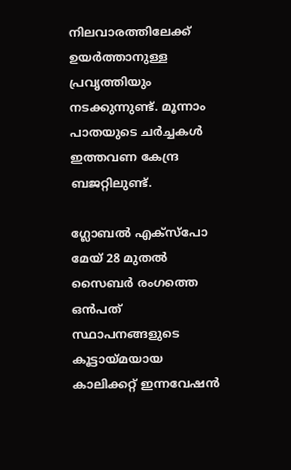നിലവാരത്തിലേക്ക് ഉയർത്താനുള്ള പ്രവൃത്തിയും നടക്കുന്നുണ്ട്. മൂന്നാം പാതയുടെ ചർച്ചകൾ ഇത്തവണ കേന്ദ്ര ബജറ്റിലുണ്ട്.

ഗ്ലോബൽ എക്സ്പോ മേയ് 28 മുതൽ
സൈബർ രംഗത്തെ ഒൻപത് സ്ഥാപനങ്ങളുടെ കൂട്ടായ്മയായ കാലിക്കറ്റ് ഇന്നവേഷൻ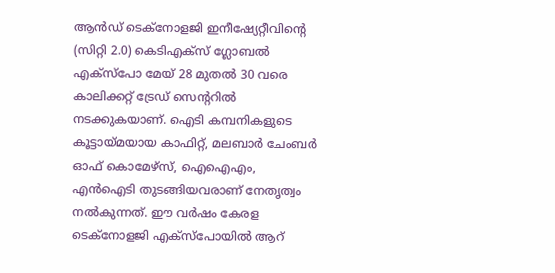ആൻഡ് ടെക്നോളജി ഇനീഷ്യേറ്റീവിന്റെ (സിറ്റി 2.0) കെടിഎക്സ് ഗ്ലോബൽ എക്സ്പോ മേയ് 28 മുതൽ 30 വരെ കാലിക്കറ്റ് ട്രേഡ് സെന്ററിൽ നടക്കുകയാണ്. ഐടി കമ്പനികളുടെ കൂട്ടായ്മയായ കാഫിറ്റ്, മലബാർ ചേംബർ ഓഫ് കൊമേഴ്സ്, ഐഐഎം, എൻഐടി തുടങ്ങിയവരാണ് നേതൃത്വം നൽകുന്നത്. ഈ വർഷം കേരള ടെക്നോളജി എക്സ്പോയിൽ ആറ്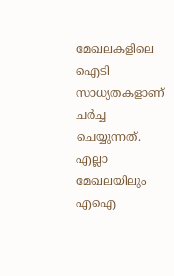മേഖലകളിലെ ഐടി സാധ്യതകളാണ് ചർച്ച ചെയ്യുന്നത്. എല്ലാ മേഖലയിലും എഐ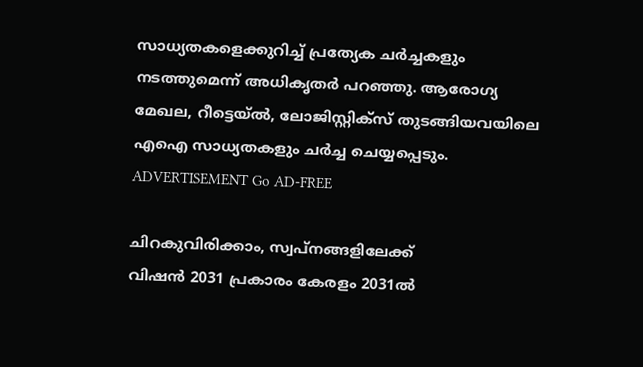സാധ്യതകളെക്കുറിച്ച് പ്രത്യേക ചർച്ചകളും നടത്തുമെന്ന് അധികൃതർ പറഞ്ഞു. ആരോഗ്യ മേഖല, റീട്ടെയ്ൽ, ലോജിസ്റ്റിക്സ് തുടങ്ങിയവയിലെ എഐ സാധ്യതകളും ചർച്ച ചെയ്യപ്പെടും. ADVERTISEMENT Go AD-FREE

ചിറകുവിരിക്കാം, സ്വപ്നങ്ങളിലേക്ക്
വിഷൻ 2031 പ്രകാരം കേരളം 2031ൽ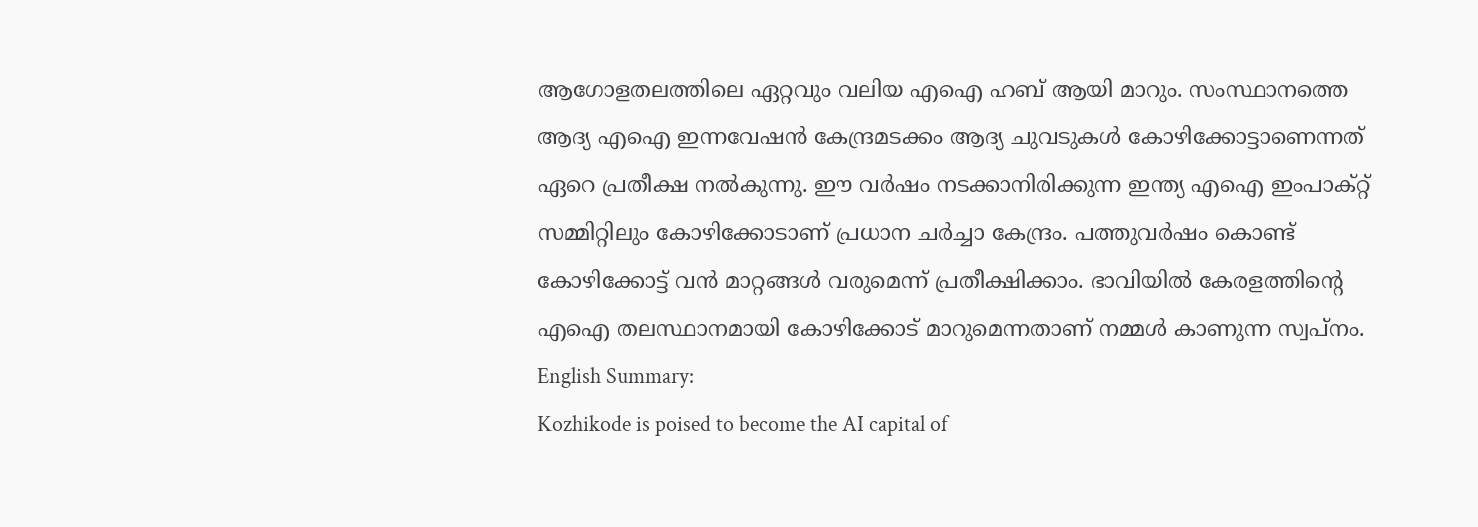ആഗോളതലത്തിലെ ഏറ്റവും വലിയ എഐ ഹബ് ആയി മാറും. സംസ്ഥാനത്തെ ആദ്യ എഐ ഇന്നവേഷൻ കേന്ദ്രമടക്കം ആദ്യ ചുവടുകൾ കോഴിക്കോട്ടാണെന്നത് ഏറെ പ്രതീക്ഷ നൽകുന്നു. ഈ വർഷം നടക്കാനിരിക്കുന്ന ഇന്ത്യ എഐ ഇംപാക്റ്റ് സമ്മിറ്റിലും കോഴിക്കോടാണ് പ്രധാന ചർച്ചാ കേന്ദ്രം. പത്തുവർഷം കൊണ്ട് കോഴിക്കോട്ട് വൻ മാറ്റങ്ങൾ വരുമെന്ന് പ്രതീക്ഷിക്കാം. ഭാവിയിൽ കേരളത്തിന്റെ എഐ തലസ്ഥാനമായി കോഴിക്കോട് മാറുമെന്നതാണ് നമ്മൾ കാണുന്ന സ്വപ്നം. English Summary:
Kozhikode is poised to become the AI capital of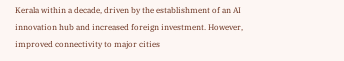Kerala within a decade, driven by the establishment of an AI innovation hub and increased foreign investment. However, improved connectivity to major cities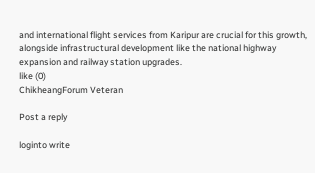and international flight services from Karipur are crucial for this growth, alongside infrastructural development like the national highway expansion and railway station upgrades.
like (0)
ChikheangForum Veteran

Post a reply

loginto write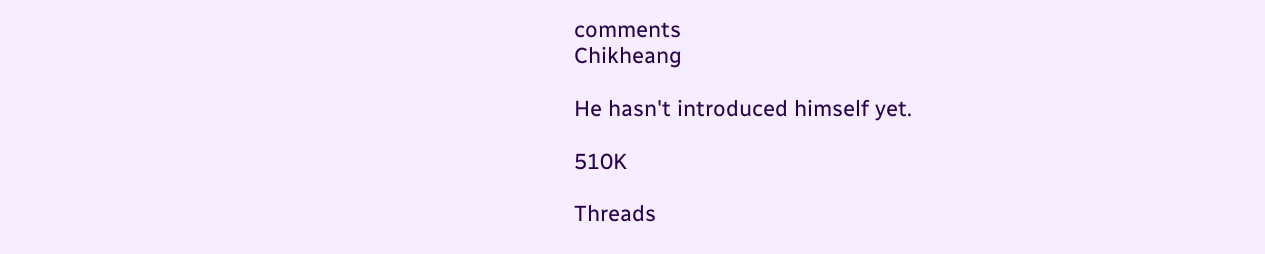comments
Chikheang

He hasn't introduced himself yet.

510K

Threads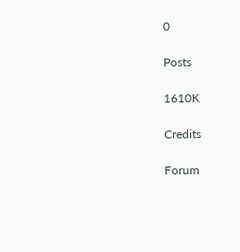0

Posts

1610K

Credits

Forum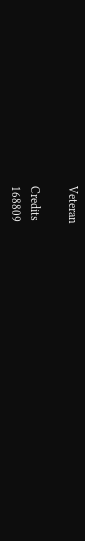Veteran

Credits
168809